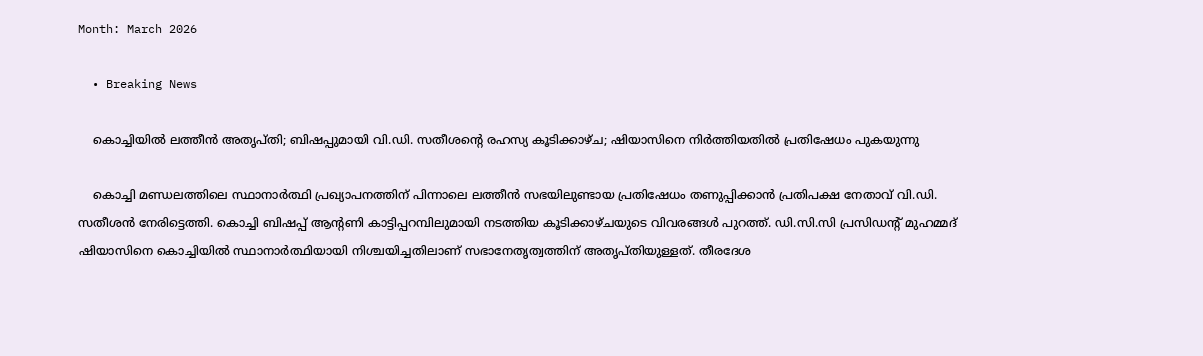Month: March 2026

  • Breaking News

    കൊച്ചിയില്‍ ലത്തീന്‍ അതൃപ്തി; ബിഷപ്പുമായി വി.ഡി. സതീശന്റെ രഹസ്യ കൂടിക്കാഴ്ച; ഷിയാസിനെ നിര്‍ത്തിയതില്‍ പ്രതിഷേധം പുകയുന്നു

    കൊച്ചി മണ്ഡലത്തിലെ സ്ഥാനാര്‍ത്ഥി പ്രഖ്യാപനത്തിന് പിന്നാലെ ലത്തീന്‍ സഭയിലുണ്ടായ പ്രതിഷേധം തണുപ്പിക്കാന്‍ പ്രതിപക്ഷ നേതാവ് വി.ഡി. സതീശന്‍ നേരിട്ടെത്തി. കൊച്ചി ബിഷപ്പ് ആന്റണി കാട്ടിപ്പറമ്പിലുമായി നടത്തിയ കൂടിക്കാഴ്ചയുടെ വിവരങ്ങള്‍ പുറത്ത്. ഡി.സി.സി പ്രസിഡന്റ് മുഹമ്മദ് ഷിയാസിനെ കൊച്ചിയില്‍ സ്ഥാനാര്‍ത്ഥിയായി നിശ്ചയിച്ചതിലാണ് സഭാനേതൃത്വത്തിന് അതൃപ്തിയുള്ളത്. തീരദേശ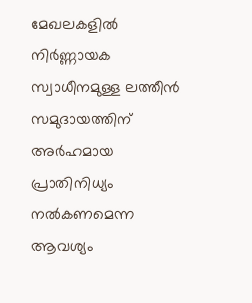മേഖലകളില്‍ നിര്‍ണ്ണായക സ്വാധീനമുള്ള ലത്തീന്‍ സമുദായത്തിന് അര്‍ഹമായ പ്രാതിനിധ്യം നല്‍കണമെന്ന ആവശ്യം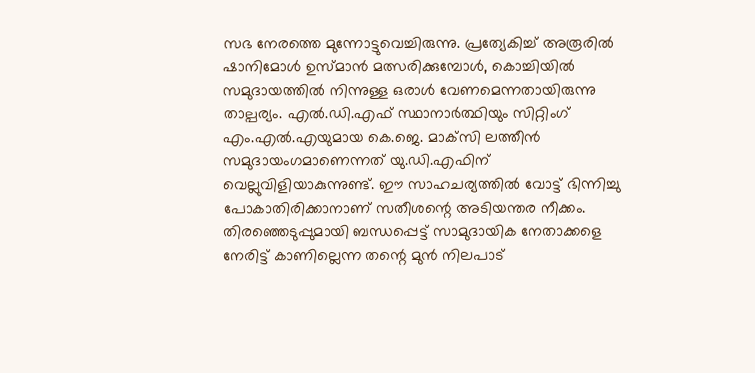സഭ നേരത്തെ മുന്നോട്ടുവെച്ചിരുന്നു. പ്രത്യേകിച്ച് അരൂരില്‍ ഷാനിമോള്‍ ഉസ്മാന്‍ മത്സരിക്കുമ്പോള്‍, കൊച്ചിയില്‍ സമുദായത്തില്‍ നിന്നുള്ള ഒരാള്‍ വേണമെന്നതായിരുന്നു താല്പര്യം. എല്‍.ഡി.എഫ് സ്ഥാനാര്‍ത്ഥിയും സിറ്റിംഗ് എം.എല്‍.എയുമായ കെ.ജെ. മാക്‌സി ലത്തീന്‍ സമുദായംഗമാണെന്നത് യു.ഡി.എഫിന് വെല്ലുവിളിയാകുന്നുണ്ട്. ഈ സാഹചര്യത്തില്‍ വോട്ട് ഭിന്നിച്ചു പോകാതിരിക്കാനാണ് സതീശന്റെ അടിയന്തര നീക്കം. തിരഞ്ഞെടുപ്പുമായി ബന്ധപ്പെട്ട് സാമുദായിക നേതാക്കളെ നേരിട്ട് കാണില്ലെന്ന തന്റെ മുന്‍ നിലപാട്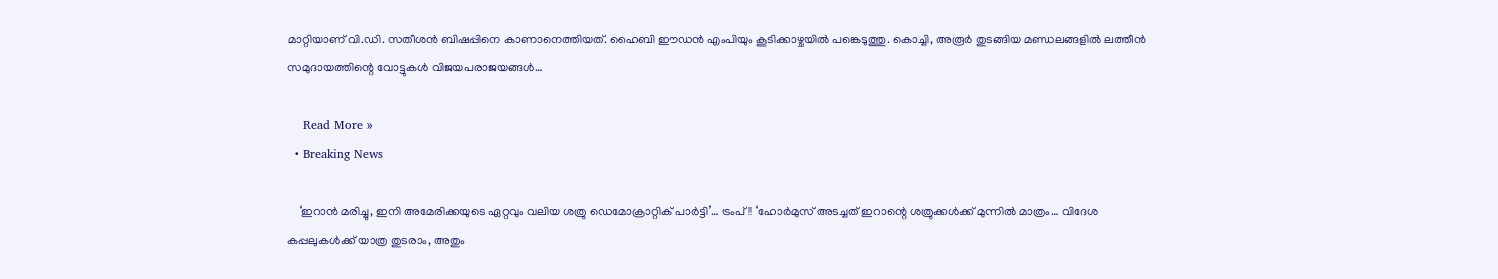മാറ്റിയാണ് വി.ഡി. സതീശന്‍ ബിഷപ്പിനെ കാണാനെത്തിയത്. ഹൈബി ഈഡന്‍ എംപിയും കൂടിക്കാഴ്ചയില്‍ പങ്കെടുത്തു. കൊച്ചി, അരൂര്‍ തുടങ്ങിയ മണ്ഡലങ്ങളില്‍ ലത്തീന്‍ സമുദായത്തിന്റെ വോട്ടുകള്‍ വിജയപരാജയങ്ങള്‍…

    Read More »
  • Breaking News

    ‘ഇറാൻ മരിച്ചു, ഇനി അമേരിക്കയുടെ ഏറ്റവും വലിയ ശത്രു ഡെമോക്രാറ്റിക് പാർട്ടി’… ട്രംപ്!! ‘ഹോർമുസ് അടച്ചത് ഇറാന്റെ ശത്രുക്കൾക്ക് മുന്നിൽ മാത്രം… വിദേശ കപ്പലുകൾക്ക് യാത്ര തുടരാം, അതും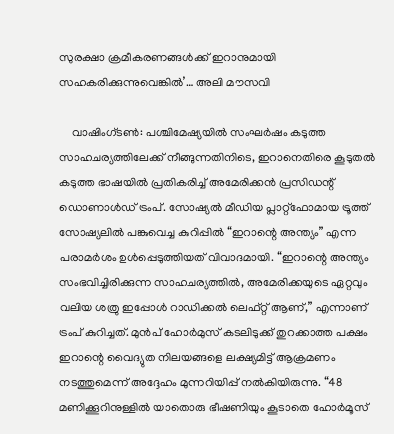സുരക്ഷാ ക്രമീകരണങ്ങൾക്ക് ഇറാനുമായി സഹകരിക്കുന്നുവെങ്കിൽ’… അലി മൗസവി

    വാഷിംഗ്ടൺ: പശ്ചിമേഷ്യയിൽ സംഘർഷം കടുത്ത സാഹചര്യത്തിലേക്ക് നീങ്ങുന്നതിനിടെ, ഇറാനെതിരെ കൂടുതൽ കടുത്ത ഭാഷയിൽ പ്രതികരിച്ച് അമേരിക്കൻ പ്രസിഡന്റ് ഡൊണാൾഡ് ട്രംപ്. സോഷ്യൽ മീഡിയ പ്ലാറ്റ്ഫോമായ ട്രൂത്ത് സോഷ്യലിൽ പങ്കുവെച്ച കുറിപ്പിൽ “ഇറാന്റെ അന്ത്യം” എന്ന പരാമർശം ഉൾപ്പെടുത്തിയത് വിവാദമായി. “ഇറാന്റെ അന്ത്യം സംഭവിച്ചിരിക്കുന്ന സാഹചര്യത്തിൽ, അമേരിക്കയുടെ ഏറ്റവും വലിയ ശത്രു ഇപ്പോൾ റാഡിക്കൽ ലെഫ്റ്റ് ആണ്,” എന്നാണ് ട്രംപ് കുറിച്ചത്. മുൻപ് ഹോർമുസ് കടലിടുക്ക് തുറക്കാത്ത പക്ഷം ഇറാന്റെ വൈദ്യുത നിലയങ്ങളെ ലക്ഷ്യമിട്ട് ആക്രമണം നടത്തുമെന്ന് അദ്ദേഹം മുന്നറിയിപ്പ് നൽകിയിരുന്നു. “48 മണിക്കൂറിനുള്ളിൽ യാതൊരു ഭീഷണിയും കൂടാതെ ഹോർമൂസ്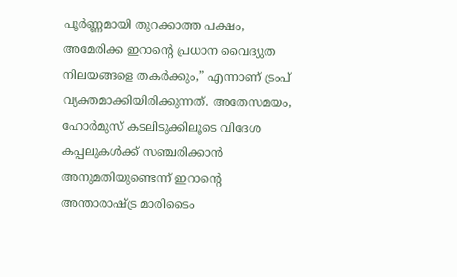പൂർണ്ണമായി തുറക്കാത്ത പക്ഷം, അമേരിക്ക ഇറാന്റെ പ്രധാന വൈദ്യുത നിലയങ്ങളെ തകർക്കും,” എന്നാണ് ട്രംപ് വ്യക്തമാക്കിയിരിക്കുന്നത്. അതേസമയം, ഹോർമുസ് കടലിടുക്കിലൂടെ വിദേശ കപ്പലുകൾക്ക് സഞ്ചരിക്കാൻ അനുമതിയുണ്ടെന്ന് ഇറാന്റെ അന്താരാഷ്ട്ര മാരിടൈം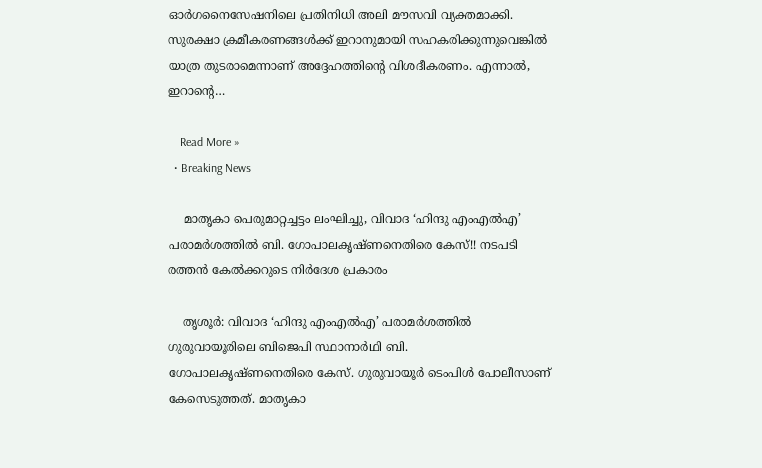ഓർഗനൈസേഷനിലെ പ്രതിനിധി അലി മൗസവി വ്യക്തമാക്കി. സുരക്ഷാ ക്രമീകരണങ്ങൾക്ക് ഇറാനുമായി സഹകരിക്കുന്നുവെങ്കിൽ യാത്ര തുടരാമെന്നാണ് അദ്ദേഹത്തിന്റെ വിശദീകരണം. എന്നാൽ, ഇറാന്റെ…

    Read More »
  • Breaking News

    മാതൃകാ പെരുമാറ്റച്ചട്ടം ലംഘിച്ചു, വിവാദ ‘ഹിന്ദു എംഎൽഎ’ പരാമർശത്തിൽ ബി. ഗോപാലകൃഷ്ണനെതിരെ കേസ്!! നടപടി രത്തൻ കേൽക്കറുടെ നിർദേശ പ്രകാരം

    തൃശൂർ: വിവാദ ‘ഹിന്ദു എംഎൽഎ’ പരാമർശത്തിൽ ഗുരുവായൂരിലെ ബിജെപി സ്ഥാനാർഥി ബി. ഗോപാലകൃഷ്ണനെതിരെ കേസ്. ഗുരുവായൂർ ടെംപിൾ പോലീസാണ് കേസെടുത്തത്. മാതൃകാ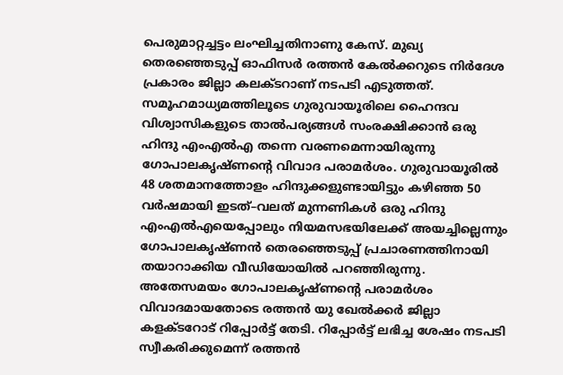പെരുമാറ്റച്ചട്ടം ലംഘിച്ചതിനാണു കേസ്. മുഖ്യ തെരഞ്ഞെടുപ്പ് ഓഫിസർ രത്തൻ കേൽക്കറുടെ നിർദേശ പ്രകാരം ജില്ലാ കലക്ടറാണ് നടപടി എടുത്തത്. സമൂഹമാധ്യമത്തിലൂടെ ഗുരുവായൂരിലെ ഹൈന്ദവ വിശ്വാസികളുടെ താൽപര്യങ്ങൾ സംരക്ഷിക്കാൻ ഒരു ഹിന്ദു എംഎൽഎ തന്നെ വരണമെന്നായിരുന്നു ഗോപാലകൃഷ്ണന്റെ വിവാദ പരാമർശം. ഗുരുവായൂരിൽ 48 ശതമാനത്തോളം ഹിന്ദുക്കളുണ്ടായിട്ടും കഴിഞ്ഞ 50 വർഷമായി ഇടത്–വലത് മുന്നണികൾ ഒരു ഹിന്ദു എംഎൽഎയെപ്പോലും നിയമസഭയിലേക്ക് അയച്ചില്ലെന്നും ഗോപാലകൃഷ്ണൻ തെരഞ്ഞെടുപ്പ് പ്രചാരണത്തിനായി തയാറാക്കിയ വീഡിയോയിൽ പറഞ്ഞിരുന്നു. അതേസമയം ഗോപാലകൃഷ്ണന്റെ പരാമർശം വിവാദമായതോടെ രത്തൻ യു ഖേൽക്കർ ജില്ലാ കളക്ടറോട് റിപ്പോർട്ട് തേടി. റിപ്പോർട്ട് ലഭിച്ച ശേഷം നടപടി സ്വീകരിക്കുമെന്ന് രത്തൻ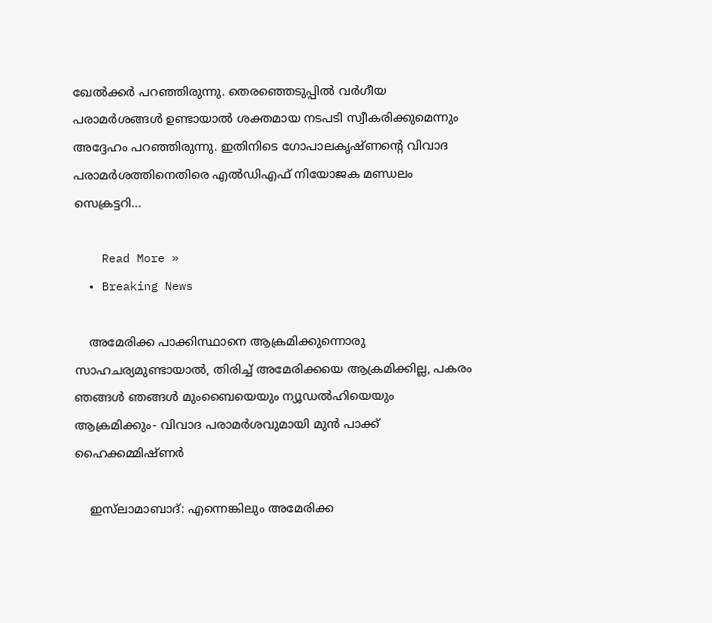ഖേൽക്കർ പറഞ്ഞിരുന്നു. തെരഞ്ഞെടുപ്പിൽ വർഗീയ പരാമർശങ്ങൾ ഉണ്ടായാൽ ശക്തമായ നടപടി സ്വീകരിക്കുമെന്നും അദ്ദേഹം പറഞ്ഞിരുന്നു. ഇതിനിടെ ഗോപാലകൃഷ്ണൻ്റെ വിവാദ പരാമർശത്തിനെതിരെ എൽഡിഎഫ് നിയോജക മണ്ഡലം സെക്രട്ടറി…

    Read More »
  • Breaking News

    അമേരിക്ക പാക്കിസ്ഥാനെ ആക്രമിക്കുന്നൊരു സാഹചര്യമുണ്ടായാൽ, തിരിച്ച് അമേരിക്കയെ ആക്രമിക്കില്ല, പകരം ഞങ്ങൾ ഞങ്ങൾ മുംബൈയെയും ന്യൂഡൽഹിയെയും ആക്രമിക്കും- വിവാദ പരാമർശവുമായി മുൻ പാക്ക് ഹൈക്കമ്മിഷ്ണർ

    ഇസ്‌ലാമാബാദ്: എന്നെങ്കിലും അമേരിക്ക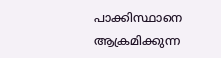പാക്കിസ്ഥാനെ ആക്രമിക്കുന്ന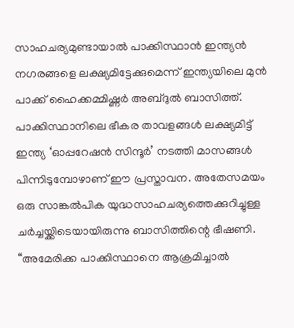സാഹചര്യമുണ്ടായാൽ പാക്കിസ്ഥാൻ ഇന്ത്യൻ നഗരങ്ങളെ ലക്ഷ്യമിട്ടേക്കുമെന്ന് ഇന്ത്യയിലെ മുൻ പാക്ക് ഹൈക്കമ്മിഷ്ണർ അബ്ദുൽ ബാസിത്ത്. പാക്കിസ്ഥാനിലെ ഭീകര താവളങ്ങൾ ലക്ഷ്യമിട്ട് ഇന്ത്യ ‘ഓപ്പറേഷൻ സിന്ദൂർ’ നടത്തി മാസങ്ങൾ പിന്നിടുമ്പോഴാണ് ഈ പ്രസ്താവന. അതേസമയം ഒരു സാങ്കൽപിക യുദ്ധസാഹചര്യത്തെക്കുറിച്ചുള്ള ചർച്ചയ്ക്കിടെയായിരുന്നു ബാസിത്തിന്റെ ഭീഷണി. ‘‘അമേരിക്ക പാക്കിസ്ഥാനെ ആക്രമിച്ചാൽ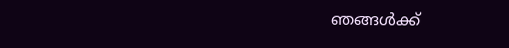ഞങ്ങൾക്ക്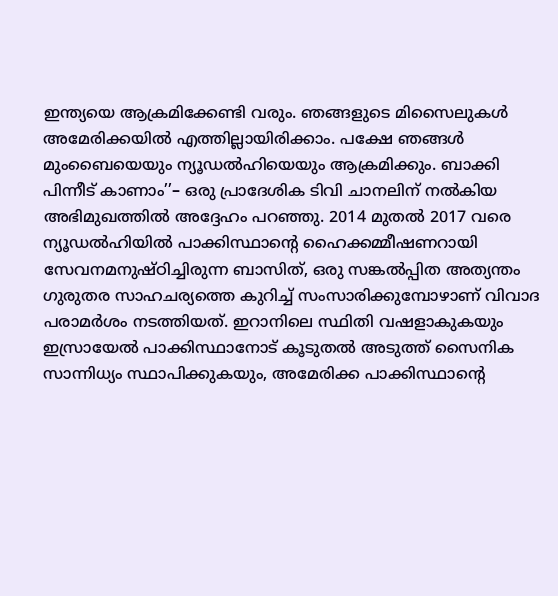ഇന്ത്യയെ ആക്രമിക്കേണ്ടി വരും. ഞങ്ങളുടെ മിസൈലുകൾ അമേരിക്കയിൽ എത്തില്ലായിരിക്കാം. പക്ഷേ ഞങ്ങൾ മുംബൈയെയും ന്യൂഡൽഹിയെയും ആക്രമിക്കും. ബാക്കി പിന്നീട് കാണാം’’– ഒരു പ്രാദേശിക ടിവി ചാനലിന് നൽകിയ അഭിമുഖത്തിൽ അദ്ദേഹം പറഞ്ഞു. 2014 മുതൽ 2017 വരെ ന്യൂഡൽഹിയിൽ പാക്കിസ്ഥാന്റെ ഹൈക്കമ്മീഷണറായി സേവനമനുഷ്ഠിച്ചിരുന്ന ബാസിത്, ഒരു സങ്കൽപ്പിത അത്യന്തം ഗുരുതര സാഹചര്യത്തെ കുറിച്ച് സംസാരിക്കുമ്പോഴാണ് വിവാദ പരാമർശം നടത്തിയത്. ഇറാനിലെ സ്ഥിതി വഷളാകുകയും ഇസ്രായേൽ പാക്കിസ്ഥാനോട് കൂടുതൽ അടുത്ത് സൈനിക സാന്നിധ്യം സ്ഥാപിക്കുകയും, അമേരിക്ക പാക്കിസ്ഥാന്റെ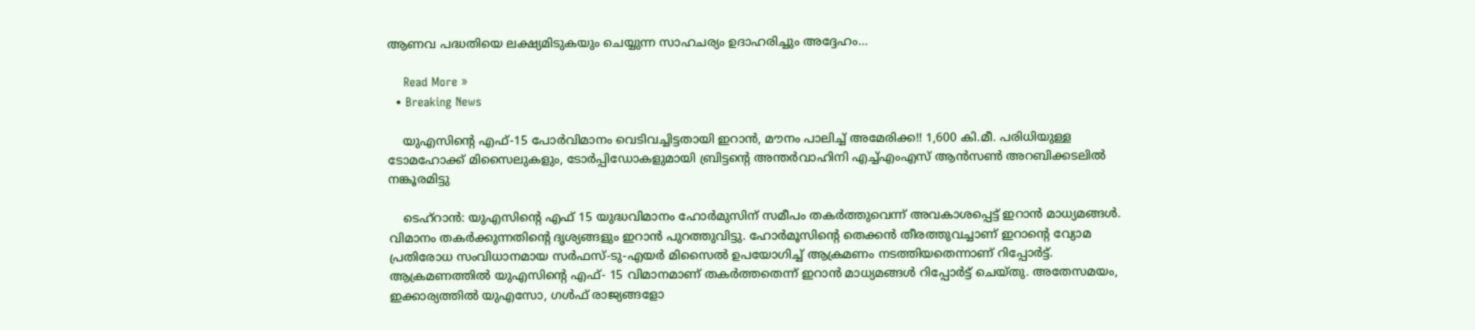ആണവ പദ്ധതിയെ ലക്ഷ്യമിടുകയും ചെയ്യുന്ന സാഹചര്യം ഉദാഹരിച്ചും അദ്ദേഹം…

    Read More »
  • Breaking News

    യുഎസിന്റെ എഫ്-15 പോർവിമാനം വെടിവച്ചിട്ടതായി ഇറാൻ, മൗനം പാലിച്ച് അമേരിക്ക!! 1,600 കി.മീ. പരിധിയുള്ള ടോമഹോക്ക് മിസൈലുകളും, ടോർപ്പിഡോകളുമായി ബ്രിട്ടന്റെ അന്തർവാഹിനി എച്ച്എംഎസ് ആൻസൺ അറബിക്കടലിൽ നങ്കൂരമിട്ടു

    ടെഹ്റാൻ: യുഎസിന്റെ എഫ് 15 യുദ്ധവിമാനം ഹോർമുസിന് സമീപം തകർത്തുവെന്ന് അവകാശപ്പെട്ട് ഇറാൻ മാധ്യമങ്ങൾ. വിമാനം തകർക്കുന്നതിന്റെ ദൃശ്യങ്ങളും ഇറാൻ പുറത്തുവിട്ടു. ഹോർമൂസിന്റെ തെക്കൻ തീരത്തുവച്ചാണ് ഇറാന്റെ വ്യോമ പ്രതിരോധ സംവിധാനമായ സർഫസ്-ടു-എയർ മിസൈൽ ഉപയോഗിച്ച് ആക്രമണം നടത്തിയതെന്നാണ് റിപ്പോർട്ട്. ആക്രമണത്തിൽ യുഎസിന്റെ എഫ്- 15 വിമാനമാണ് തകർത്തതെന്ന് ഇറാൻ മാധ്യമങ്ങൾ റിപ്പോർട്ട് ചെയ്തു. അതേസമയം, ഇക്കാര്യത്തിൽ യുഎസോ, ഗൾഫ് രാജ്യങ്ങളോ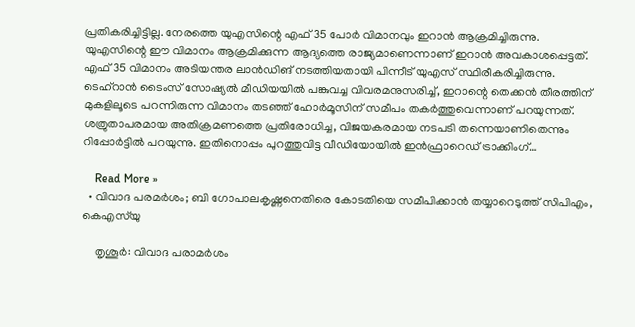പ്രതികരിച്ചിട്ടില്ല. നേരത്തെ യുഎസിന്റെ എഫ് 35 പോർ വിമാനവും ഇറാൻ ആക്രമിച്ചിരുന്നു. യുഎസിന്റെ ഈ വിമാനം ആക്രമിക്കുന്ന ആദ്യത്തെ രാജ്യമാണെന്നാണ് ഇറാൻ അവകാശപ്പെട്ടത്. എഫ് 35 വിമാനം അടിയന്തര ലാൻഡിങ് നടത്തിയതായി പിന്നീട് യുഎസ് സ്ഥിരീകരിച്ചിരുന്നു. ടെഹ്റാൻ ടൈംസ് സോഷ്യൽ മീഡിയയിൽ പങ്കുവച്ച വിവരമനുസരിച്ച്, ഇറാന്റെ തെക്കൻ തീരത്തിന് മുകളിലൂടെ പറന്നിരുന്ന വിമാനം തടഞ്ഞ് ഹോർമൂസിന് സമീപം തകർത്തുവെന്നാണ് പറയുന്നത്. ശത്രുതാപരമായ അതിക്രമണത്തെ പ്രതിരോധിച്ച, വിജയകരമായ നടപടി തന്നെയാണിതെന്നും റിപ്പോർട്ടിൽ പറയുന്നു. ഇതിനൊപ്പം പുറത്തുവിട്ട വീഡിയോയിൽ ഇൻഫ്രാറെഡ് ട്രാക്കിംഗ്…

    Read More »
  • വിവാദ പരമർശം; ബി ഗോപാലകൃഷ്ണനെതിരെ കോടതിയെ സമീപിക്കാൻ തയ്യാറെടുത്ത് സിപിഎം, കെഎസ്‍യു

    തൃശൂർ: വിവാദ പരാമർശം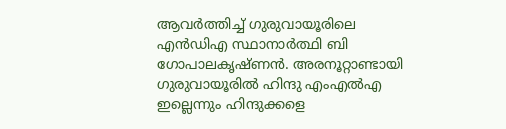ആവർത്തിച്ച് ഗുരുവായൂരിലെ എൻഡിഎ സ്ഥാനാർത്ഥി ബി ഗോപാലകൃഷ്ണൻ. അരനൂറ്റാണ്ടായി ഗുരുവായൂരിൽ ഹിന്ദു എംഎൽഎ ഇല്ലെന്നും ഹിന്ദുക്കളെ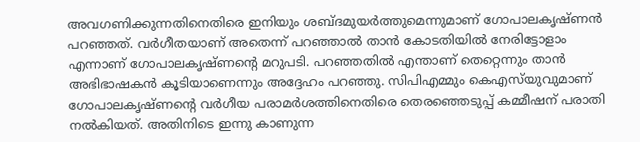അവഗണിക്കുന്നതിനെതിരെ ഇനിയും ശബ്ദമുയർത്തുമെന്നുമാണ് ഗോപാലകൃഷ്ണൻ പറഞ്ഞത്. വർഗീതയാണ് അതെന്ന് പറഞ്ഞാൽ താൻ കോടതിയിൽ നേരിട്ടോളാം എന്നാണ് ഗോപാലകൃഷ്ണന്‍റെ മറുപടി. പറഞ്ഞതിൽ എന്താണ് തെറ്റെന്നും താൻ അഭിഭാഷകൻ കൂടിയാണെന്നും അദ്ദേഹം പറഞ്ഞു. സിപിഎമ്മും കെഎസ്‍യുവുമാണ് ഗോപാലകൃഷ്ണന്‍റെ വർഗീയ പരാമർശത്തിനെതിരെ തെരഞ്ഞെടുപ്പ് കമ്മീഷന് പരാതി നൽകിയത്. അതിനിടെ ഇന്നു കാണുന്ന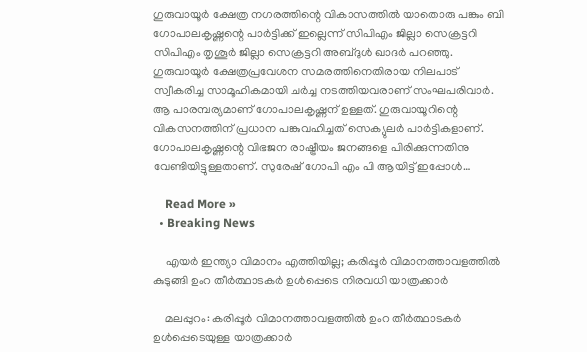ഗുരുവായൂർ ക്ഷേത്ര നഗരത്തിന്റെ വികാസത്തിൽ യാതൊരു പങ്കും ബി ഗോപാലകൃഷ്ണന്റെ പാർട്ടിക്ക് ഇല്ലെന്ന് സിപിഎം ജില്ലാ സെക്രട്ടറി സിപിഎം തൃശൂര്‍ ജില്ലാ സെക്രട്ടറി അബ്ദുള്‍ ഖാദര്‍ പറഞ്ഞു. ഗുരുവായൂർ ക്ഷേത്രപ്രവേശന സമരത്തിനെതിരായ നിലപാട് സ്വീകരിച്ച സാമൂഹികമായി ചർച്ച നടത്തിയവരാണ് സംഘപരിവാർ. ആ പാരമ്പര്യമാണ് ഗോപാലകൃഷ്ണന് ഉള്ളത്. ഗുരുവായൂറിന്റെ വികസനത്തിന് പ്രധാന പങ്കുവഹിച്ചത് സെക്യുലർ പാർട്ടികളാണ്. ഗോപാലകൃഷ്ണന്റെ വിഭജന രാഷ്ട്രീയം ജനങ്ങളെ പിരിക്കുന്നതിനു വേണ്ടിയിട്ടുള്ളതാണ്. സുരേഷ് ഗോപി എം പി ആയിട്ട് ഇപ്പോൾ…

    Read More »
  • Breaking News

    എയർ ഇന്ത്യാ വിമാനം എത്തിയില്ല; കരിപ്പൂർ വിമാനത്താവളത്തിൽ കുടുങ്ങി ഉംറ തീർത്ഥാടകർ ഉൾപ്പെടെ നിരവധി യാത്രക്കാർ

    മലപ്പുറം: കരിപ്പൂർ വിമാനത്താവളത്തിൽ ഉംറ തീർത്ഥാടകർ ഉൾപ്പെടെയുള്ള യാത്രക്കാർ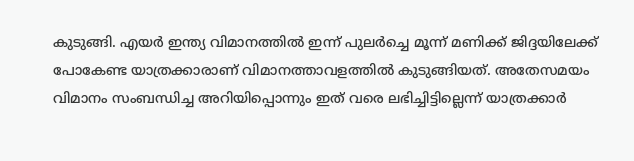കുടുങ്ങി. എയർ ഇന്ത്യ വിമാനത്തിൽ ഇന്ന് പുലർച്ചെ മൂന്ന് മണിക്ക് ജിദ്ദയിലേക്ക് പോകേണ്ട യാത്രക്കാരാണ് വിമാനത്താവളത്തിൽ കുടുങ്ങിയത്. അതേസമയം വിമാനം സംബന്ധിച്ച അറിയിപ്പൊന്നും ഇത് വരെ ലഭിച്ചിട്ടില്ലെന്ന് യാത്രക്കാർ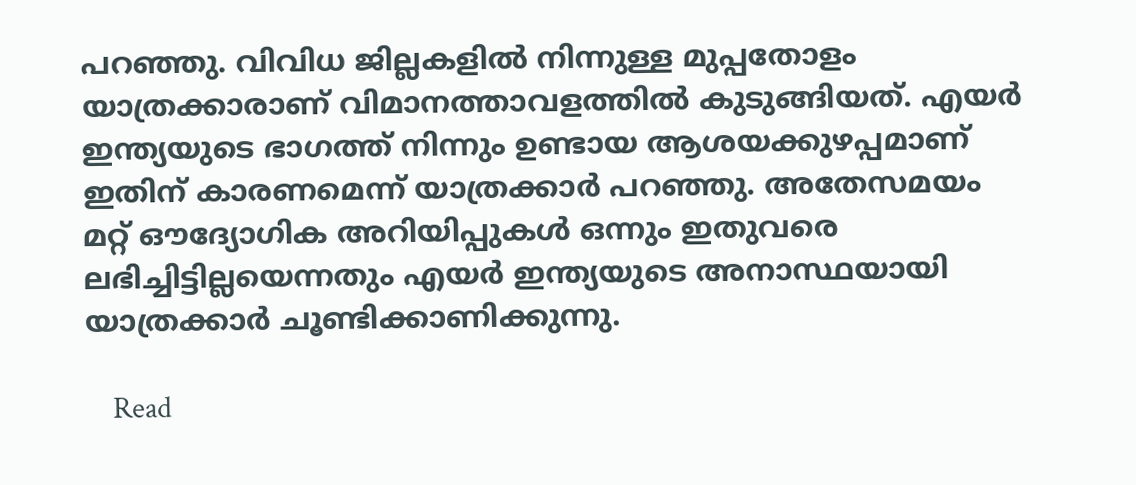പറഞ്ഞു. വിവിധ ജില്ലകളിൽ നിന്നുള്ള മുപ്പതോളം യാത്രക്കാരാണ് വിമാനത്താവളത്തിൽ കുടുങ്ങിയത്. എയർ ഇന്ത്യയുടെ ഭാഗത്ത് നിന്നും ഉണ്ടായ ആശയക്കുഴപ്പമാണ് ഇതിന് കാരണമെന്ന് യാത്രക്കാർ പറഞ്ഞു. അതേസമയം മറ്റ് ഔദ്യോഗിക അറിയിപ്പുകൾ ഒന്നും ഇതുവരെ ലഭിച്ചിട്ടില്ലയെന്നതും എയർ ഇന്ത്യയുടെ അനാസ്ഥയായി യാത്രക്കാർ ചൂണ്ടിക്കാണിക്കുന്നു.

    Read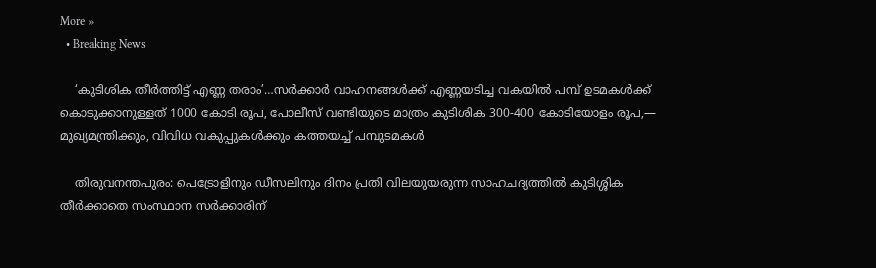More »
  • Breaking News

    ‘കുടിശിക തീർത്തിട്ട് എണ്ണ തരാം’…സർക്കാർ വാഹനങ്ങൾക്ക് എണ്ണയടിച്ച വകയിൽ പമ്പ് ഉടമകൾക്ക് കൊടുക്കാനുള്ളത് 1000 കോടി രൂപ, പോലീസ് വണ്ടിയുടെ മാത്രം കുടിശിക 300-400 കോടിയോളം രൂപ,— മുഖ്യമന്ത്രിക്കും, വിവിധ വകുപ്പുകൾക്കും കത്തയച്ച് പമ്പുടമകൾ

    തിരുവനന്തപുരം: പെട്രോളിനും ഡീസലിനും ദിനം പ്രതി വിലയുയരുന്ന സാഹചദ്യത്തിൽ കുടിശ്ശിക തീർക്കാതെ സംസ്ഥാന സർക്കാരിന്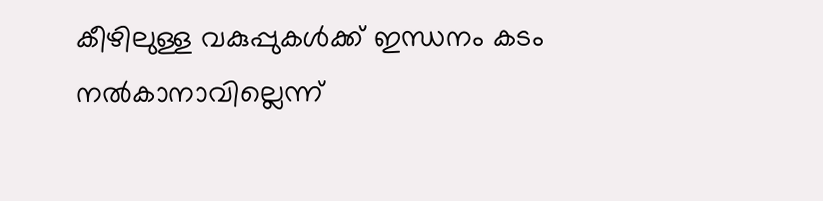കീഴിലുള്ള വകുപ്പുകൾക്ക് ഇന്ധനം കടം നൽകാനാവില്ലെന്ന്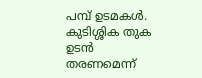പമ്പ് ഉടമകൾ. കുടിശ്ശിക തുക ഉടൻ തരണമെന്ന്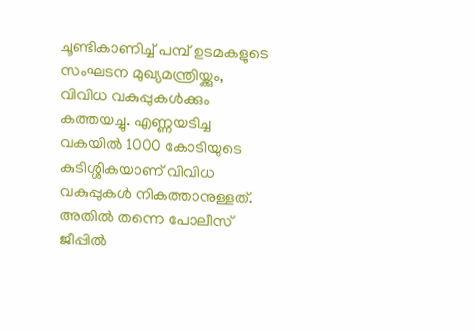ചൂണ്ടികാണിച്ച് പമ്പ് ഉടമകളുടെ സംഘടന മുഖ്യമന്ത്രിയ്ക്കും, വിവിധ വകുപ്പുകൾക്കും കത്തയച്ചു. എണ്ണയടിച്ച വകയിൽ 1000 കോടിയുടെ കുടിശ്ശികയാണ് വിവിധ വകുപ്പുകൾ നികത്താനുള്ളത്. അതിൽ തന്നെ പോലീസ് ജീപ്പിൽ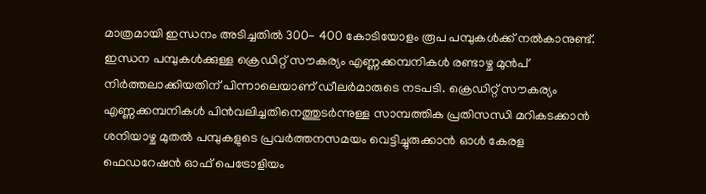മാത്രമായി ഇന്ധനം അടിച്ചതിൽ 300- 400 കോടിയോളം രൂപ പമ്പുകൾക്ക് നൽകാനുണ്ട്. ഇന്ധന പമ്പുകൾക്കുള്ള ക്രെഡിറ്റ് സൗകര്യം എണ്ണക്കമ്പനികൾ രണ്ടാഴ്ച മുൻപ് നിർത്തലാക്കിയതിന് പിന്നാലെയാണ് ഡീലർമാരുടെ നടപടി. ക്രെഡിറ്റ് സൗകര്യം എണ്ണക്കമ്പനികൾ പിൻവലിച്ചതിനെത്തുടർന്നുള്ള സാമ്പത്തിക പ്രതിസന്ധി മറികടക്കാൻ ശനിയാഴ്ച മുതൽ പമ്പുകളുടെ പ്രവർത്തനസമയം വെട്ടിച്ചുരുക്കാൻ ഓൾ കേരള ഫെഡറേഷൻ ഓഫ് പെട്രോളിയം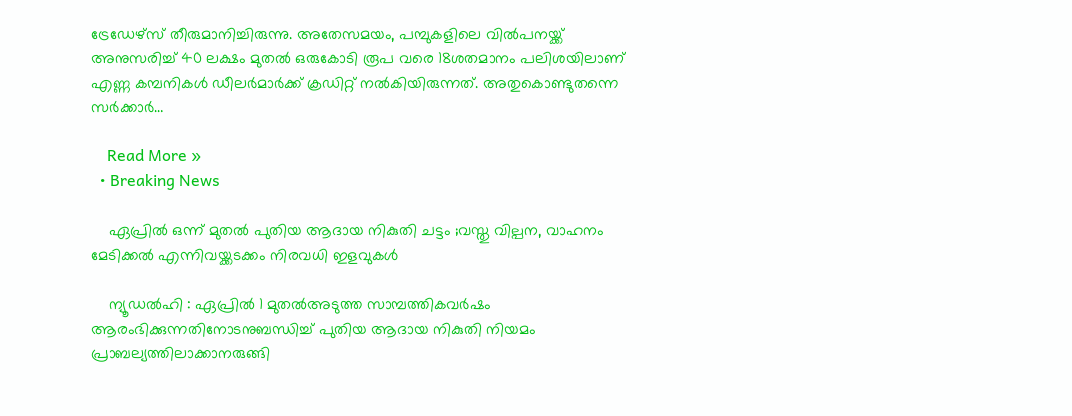ട്രേഡേഴ്സ് തീരുമാനിച്ചിരുന്നു. അതേസമയം, പമ്പുകളിലെ വിൽപനയ്ക്ക് അനുസരിച്ച് 40 ലക്ഷം മുതൽ ഒരുകോടി രൂപ വരെ 18ശതമാനം പലിശയിലാണ് എണ്ണ കമ്പനികൾ ഡീലർമാർക്ക് ക്രഡിറ്റ് നൽകിയിരുന്നത്. അതുകൊണ്ടുതന്നെ സർക്കാർ…

    Read More »
  • Breaking News

    ഏപ്രിൽ ഒന്ന് മുതൽ പുതിയ ആദായ നികുതി ചട്ടം ;വസ്തു വില്പന, വാഹനം മേടിക്കൽ എന്നിവയ്ക്കടക്കം നിരവധി ഇളവുകൾ

    ന്യൂഡൽഹി : ഏപ്രിൽ 1 മുതൽഅടുത്ത സാമ്പത്തികവർഷം ആരംഭിക്കുന്നതിനോടനുബന്ധിച്ച് പുതിയ ആദായ നികുതി നിയമം പ്രാബല്യത്തിലാക്കാനരുങ്ങി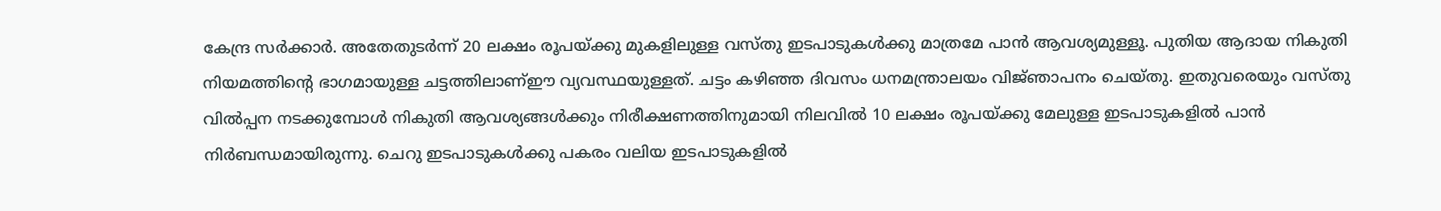കേന്ദ്ര സർക്കാർ. അതേതുടർന്ന് 20 ലക്ഷം രൂപയ്ക്കു മുകളിലുള്ള വസ്‌തു ഇടപാടുകൾക്കു മാത്രമേ പാൻ ആവശ്യമുള്ളൂ. പുതിയ ആദായ നികുതി നിയമത്തിന്റെ ഭാഗമായുള്ള ചട്ടത്തിലാണ്ഈ വ്യവസ്ഥയുള്ളത്. ചട്ടം കഴി‌ഞ്ഞ ദിവസം ധനമന്ത്രാലയം വിജ്‌ഞാപനം ചെയ്തു. ഇതുവരെയും വസ്‌തു വിൽപ്പന നടക്കുമ്പോൾ നികുതി ആവശ്യങ്ങൾക്കും നിരീക്ഷണത്തിനുമായി നിലവിൽ 10 ലക്ഷം രൂപയ്ക്കു മേലുള്ള ഇടപാടുകളിൽ പാൻ നിർബന്ധമായിരുന്നു. ചെറു ഇടപാടുകൾക്കു പകരം വലിയ ഇടപാടുകളിൽ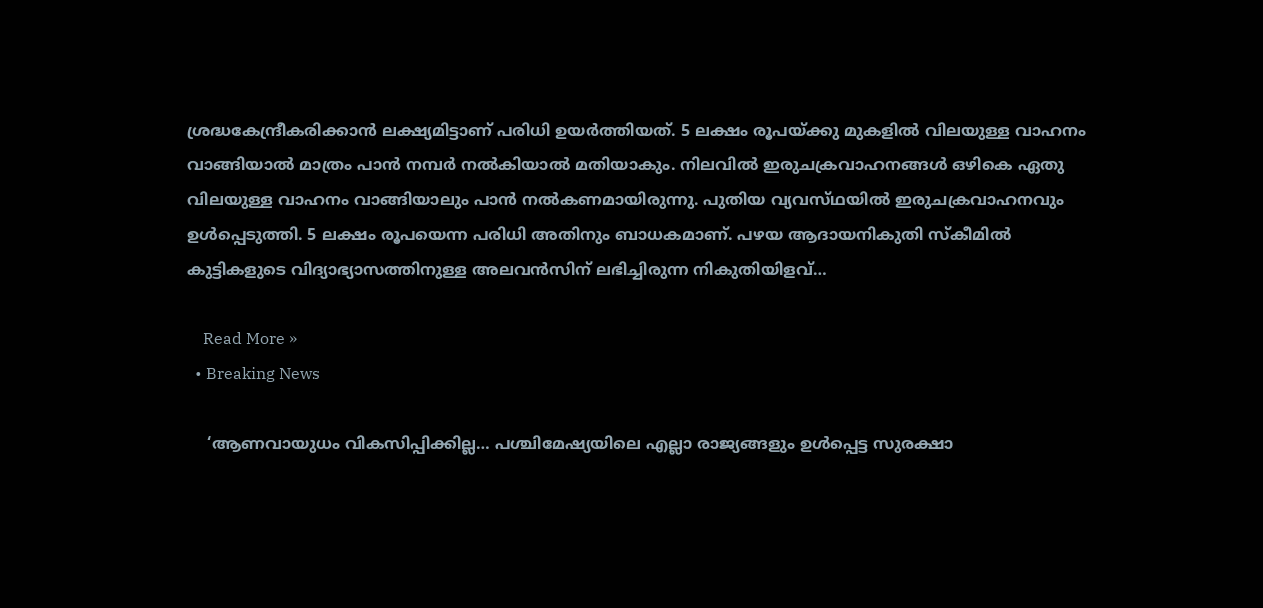ശ്രദ്ധകേന്ദ്രീകരിക്കാൻ ലക്ഷ്യമിട്ടാണ് പരിധി ഉയർത്തിയത്. 5 ലക്ഷം രൂപയ്ക്കു മുകളിൽ വിലയുള്ള വാഹനം വാങ്ങിയാൽ മാത്രം പാൻ നമ്പർ നൽകിയാൽ മതിയാകും. നിലവിൽ ഇരുചക്രവാഹനങ്ങൾ ഒഴികെ ഏതു വിലയുള്ള വാഹനം വാങ്ങിയാലും പാൻ നൽകണമായിരുന്നു. പുതിയ വ്യവസ്‌ഥയിൽ ഇരുചക്രവാഹനവും ഉൾപ്പെടുത്തി. 5 ലക്ഷം രൂപയെന്ന പരിധി അതിനും ബാധകമാണ്. പഴയ ആദായനികുതി സ്കീമിൽ കുട്ടികളുടെ വിദ്യാഭ്യാസത്തിനുള്ള അലവൻസിന് ലഭിച്ചിരുന്ന നികുതിയിളവ്…

    Read More »
  • Breaking News

    ‘ആണവായുധം വികസിപ്പിക്കില്ല… പശ്ചിമേഷ്യയിലെ എല്ലാ രാജ്യങ്ങളും ഉൾപ്പെട്ട സുരക്ഷാ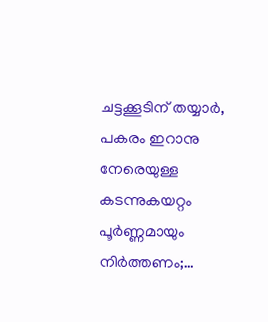ചട്ടക്കൂടിന് തയ്യാർ, പകരം ഇറാനു നേരെയുള്ള കടന്നുകയറ്റം പൂർണ്ണമായും നിര്‍ത്തണം;…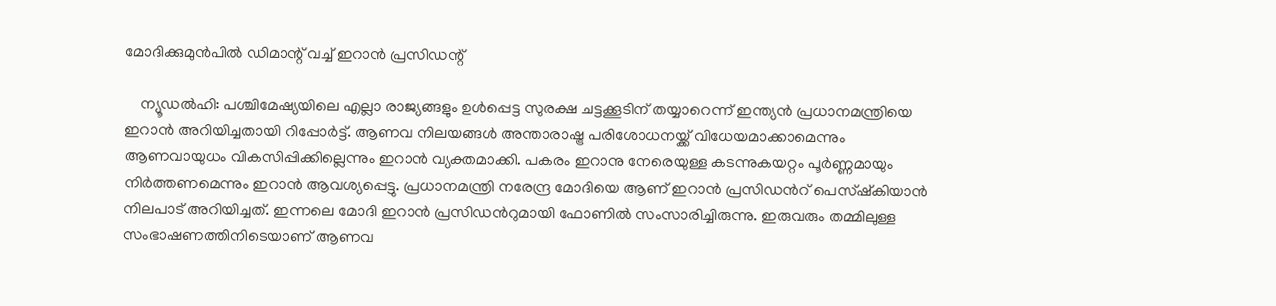മോദിക്കുമുൻപിൽ ഡിമാന്റ് വച്ച് ഇറാൻ പ്രസിഡന്റ്

    ന്യൂഡൽഹി: പശ്ചിമേഷ്യയിലെ എല്ലാ രാജ്യങ്ങളും ഉൾപ്പെട്ട സുരക്ഷ ചട്ടക്കൂടിന് തയ്യാറെന്ന് ഇന്ത്യൻ പ്രധാനമന്ത്രിയെ ഇറാൻ അറിയിച്ചതായി റിപ്പോർട്ട്. ആണവ നിലയങ്ങൾ അന്താരാഷ്ട്ര പരിശോധനയ്ക്ക് വിധേയമാക്കാമെന്നും ആണവായുധം വികസിപ്പിക്കില്ലെന്നും ഇറാൻ വ്യക്തമാക്കി. പകരം ഇറാനു നേരെയുള്ള കടന്നുകയറ്റം പൂർണ്ണമായും നിര്‍ത്തണമെന്നും ഇറാൻ ആവശ്യപ്പെട്ടു. പ്രധാനമന്ത്രി നരേന്ദ്ര മോദിയെ ആണ് ഇറാൻ പ്രസിഡന്‍റ് പെസ്ഷ്കിയാൻ നിലപാട് അറിയിച്ചത്. ഇന്നലെ മോദി ഇറാൻ പ്രസിഡന്‍റുമായി ഫോണിൽ സംസാരിച്ചിരുന്നു. ഇരുവരും തമ്മിലുള്ള സംഭാഷണത്തിനിടെയാണ് ആണവ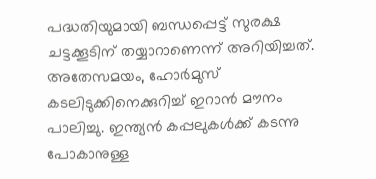പദ്ധതിയുമായി ബന്ധപ്പെട്ട് സുരക്ഷ ചട്ടക്കൂടിന് തയ്യാറാണെന്ന് അറിയിച്ചത്. അതേസമയം, ഹോർമുസ് കടലിടുക്കിനെക്കുറിച്ച് ഇറാൻ മൗനം പാലിച്ചു. ഇന്ത്യൻ കപ്പലുകൾക്ക് കടന്നു പോകാനുള്ള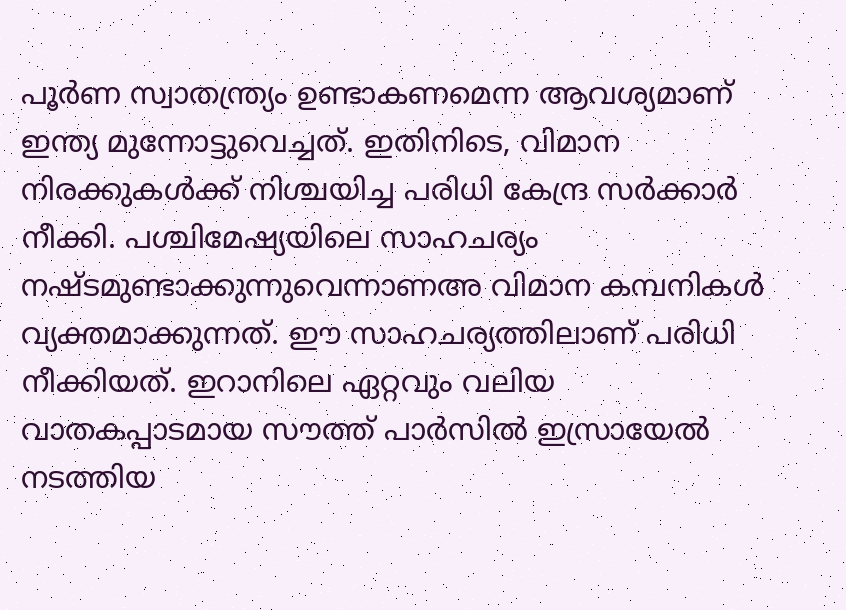പൂർണ സ്വാതന്ത്ര്യം ഉണ്ടാകണമെന്ന ആവശ്യമാണ് ഇന്ത്യ മുന്നോട്ടുവെച്ചത്. ഇതിനിടെ, വിമാന നിരക്കുകൾക്ക് നിശ്ചയിച്ച പരിധി കേന്ദ്ര സര്‍ക്കാര്‍ നീക്കി. പശ്ചിമേഷ്യയിലെ സാഹചര്യം നഷ്ടമുണ്ടാക്കുന്നുവെന്നാണഅ വിമാന കമ്പനികൾ വ്യക്തമാക്കുന്നത്. ഈ സാഹചര്യത്തിലാണ് പരിധി നീക്കിയത്. ഇറാനിലെ ഏറ്റവും വലിയ വാതകപ്പാടമായ സൗത്ത് പാർസിൽ ഇസ്രായേൽ നടത്തിയ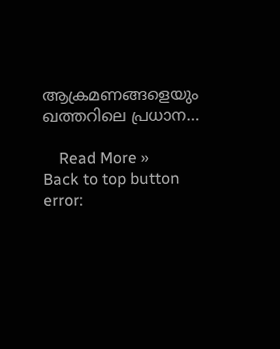ആക്രമണങ്ങളെയും ഖത്തറിലെ പ്രധാന…

    Read More »
Back to top button
error: